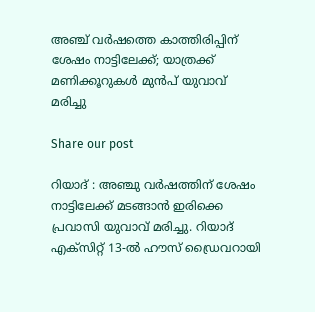അഞ്ച് വർഷത്തെ കാത്തിരിപ്പിന് ശേഷം നാട്ടിലേക്ക്; യാത്രക്ക് മണിക്കൂറുകൾ മുൻപ് യുവാവ് മരിച്ചു

Share our post

റിയാദ് : അഞ്ചു വർഷത്തിന് ശേഷം നാട്ടിലേക്ക് മടങ്ങാൻ ഇരിക്കെ പ്രവാസി യുവാവ് മരിച്ചു. റിയാദ് എക്സിറ്റ് 13-ൽ ഹൗസ് ഡ്രൈവറായി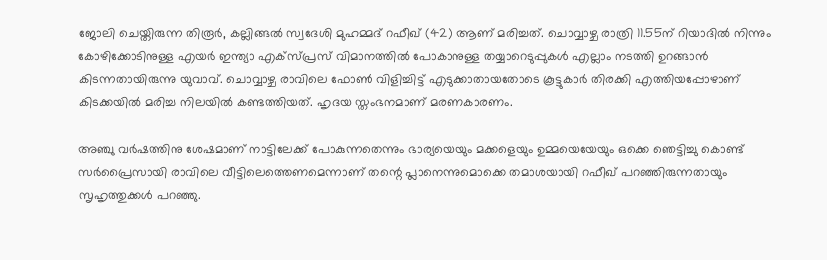ജോലി ചെയ്തിരുന്ന തിരൂർ, കല്ലിങ്ങൽ സ്വദേശി മുഹമ്മദ് റഫീഖ് (42) ആണ് മരിച്ചത്. ചൊവ്വാഴ്ച രാത്രി 11.55ന് റിയാദിൽ നിന്നും കോഴിക്കോടിനുള്ള എയർ ഇന്ത്യാ എക്സ്പ്രസ് വിമാനത്തിൽ പോകാനുള്ള തയ്യാറെടുപ്പുകൾ എല്ലാം നടത്തി ഉറങ്ങാൻ കിടന്നതായിരുന്നു യുവാവ്. ചൊവ്വാഴ്ച രാവിലെ ഫോൺ വിളിച്ചിട്ട് എടുക്കാതായതോടെ കൂട്ടുകാർ തിരക്കി എത്തിയപ്പോഴാണ് കിടക്കയിൽ മരിച്ച നിലയിൽ കണ്ടത്തിയത്. ഹൃദയ സ്തംഭനമാണ് മരണകാരണം.

അഞ്ചു വർഷത്തിനു ശേഷമാണ് നാട്ടിലേക്ക് പോകുന്നതെന്നും ഭാര്യയെയും മക്കളെയും ഉമ്മയെയേയും ഒക്കെ ഞെട്ടിച്ചു കൊണ്ട് സർപ്രൈസായി രാവിലെ വീട്ടിലെത്തെണമെന്നാണ് തന്റെ പ്ലാനെന്നുമൊക്കെ തമാശയായി റഫീഖ് പറഞ്ഞിരുന്നതായും സൃഹൃത്തുക്കൾ പറഞ്ഞു.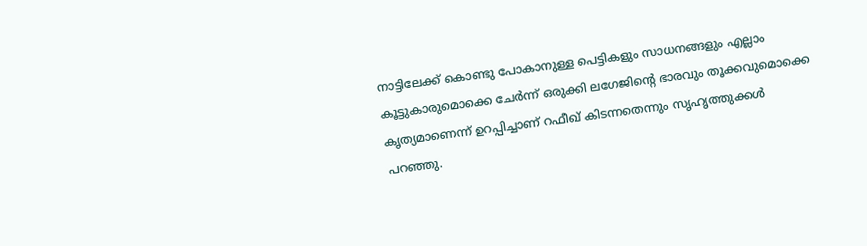നാട്ടിലേക്ക് കൊണ്ടു പോകാനുള്ള പെട്ടികളും സാധനങ്ങളും എല്ലാം കൂട്ടുകാരുമൊക്കെ ചേർന്ന് ഒരുക്കി ലഗേജിന്റെ ഭാരവും തൂക്കവുമൊക്കെ കൃത്യമാണെന്ന് ഉറപ്പിച്ചാണ് റഫീഖ് കിടന്നതെന്നും സൃഹൃത്തുക്കൾ പറഞ്ഞു.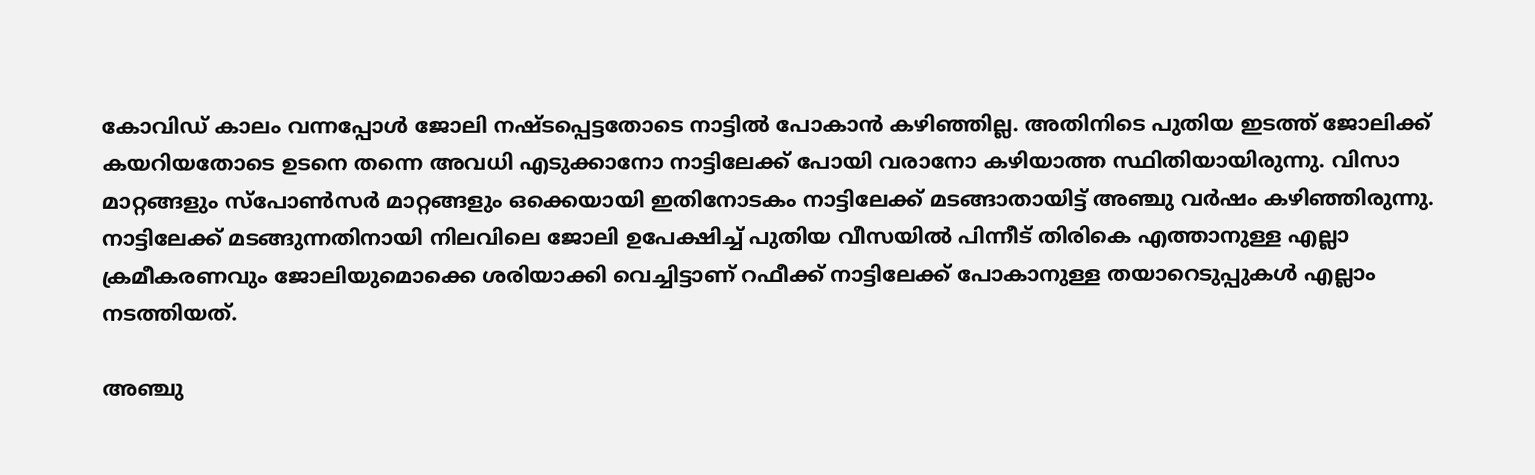കോവിഡ് കാലം വന്നപ്പോൾ ജോലി നഷ്ടപ്പെട്ടതോടെ നാട്ടിൽ പോകാൻ കഴിഞ്ഞില്ല. അതിനിടെ പുതിയ ഇടത്ത് ജോലിക്ക് കയറിയതോടെ ഉടനെ തന്നെ അവധി എടുക്കാനോ നാട്ടിലേക്ക് പോയി വരാനോ കഴിയാത്ത സ്ഥിതിയായിരുന്നു. വിസാ മാറ്റങ്ങളും സ്പോൺസർ മാറ്റങ്ങളും ഒക്കെയായി ഇതിനോടകം നാട്ടിലേക്ക് മടങ്ങാതായിട്ട് അഞ്ചു വർഷം കഴിഞ്ഞിരുന്നു. നാട്ടിലേക്ക് മടങ്ങുന്നതിനായി നിലവിലെ ജോലി ഉപേക്ഷിച്ച് പുതിയ വീസയിൽ പിന്നീട് തിരികെ എത്താനുള്ള എല്ലാ ക്രമീകരണവും ജോലിയുമൊക്കെ ശരിയാക്കി വെച്ചിട്ടാണ് റഫീക്ക് നാട്ടിലേക്ക് പോകാനുള്ള തയാറെടുപ്പുകൾ എല്ലാം നടത്തിയത്.

അഞ്ചു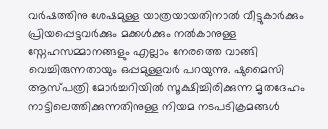വർഷത്തിനു ശേഷമുള്ള യാത്രയായതിനാൽ വീട്ടുകാർക്കും പ്രിയപ്പെട്ടവർക്കും മക്കൾക്കും നൽകാനുള്ള സ്നേഹസമ്മാനങ്ങളും എല്ലാം നേരത്തെ വാങ്ങി വെച്ചിരുന്നതായും ഒപ്പമുള്ളവർ പറയുന്നു. ഷുമൈസി ആസ്പത്രി മോർച്ചറിയിൽ സൂക്ഷിച്ചിരിക്കുന്ന മൃതദേഹം നാട്ടിലെത്തിക്കുന്നതിനുള്ള നിയമ നടപടിക്രമങ്ങൾ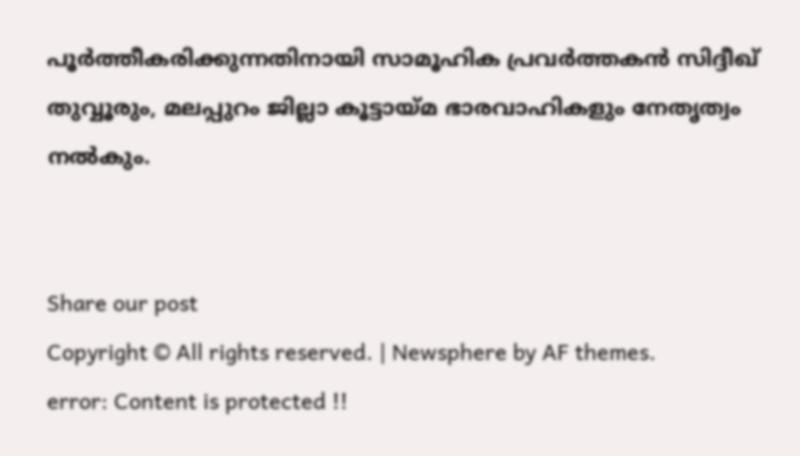പൂർത്തീകരിക്കുന്നതിനായി സാമൂഹിക പ്രവർത്തകൻ സിദ്ദീഖ് തുവ്വൂരും, മലപ്പുറം ജില്ലാ കൂട്ടായ്മ ഭാരവാഹികളും നേതൃത്വം നൽകും.


Share our post
Copyright © All rights reserved. | Newsphere by AF themes.
error: Content is protected !!